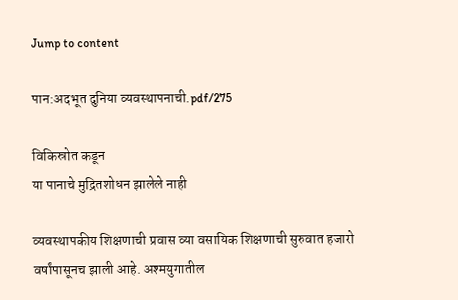Jump to content

पान:अदभूत दुनिया व्यवस्थापनाची.pdf/275

विकिस्रोत कडून
या पानाचे मुद्रितशोधन झालेले नाही

व्यवस्थापकीय शिक्षणाची प्रवास व्या वसायिक शिक्षणाची सुरुवात हजारो वर्षांपासूनच झाली आहे. अश्मयुगातील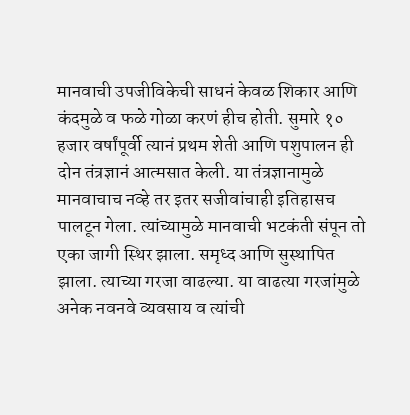मानवाची उपजीविकेची साधनं केवळ शिकार आणि कंदमुळे व फळे गोळा करणं हीच होती. सुमारे १० हजार वर्षांपूर्वी त्यानं प्रथम शेती आणि पशुपालन ही दोन तंत्रज्ञानं आत्मसात केली. या तंत्रज्ञानामुळे मानवाचाच नव्हे तर इतर सजीवांचाही इतिहासच पालटून गेला. त्यांच्यामुळे मानवाची भटकंती संपून तो एका जागी स्थिर झाला. समृध्द आणि सुस्थापित झाला. त्याच्या गरजा वाढल्या. या वाढत्या गरजांमुळे अनेक नवनवे व्यवसाय व त्यांची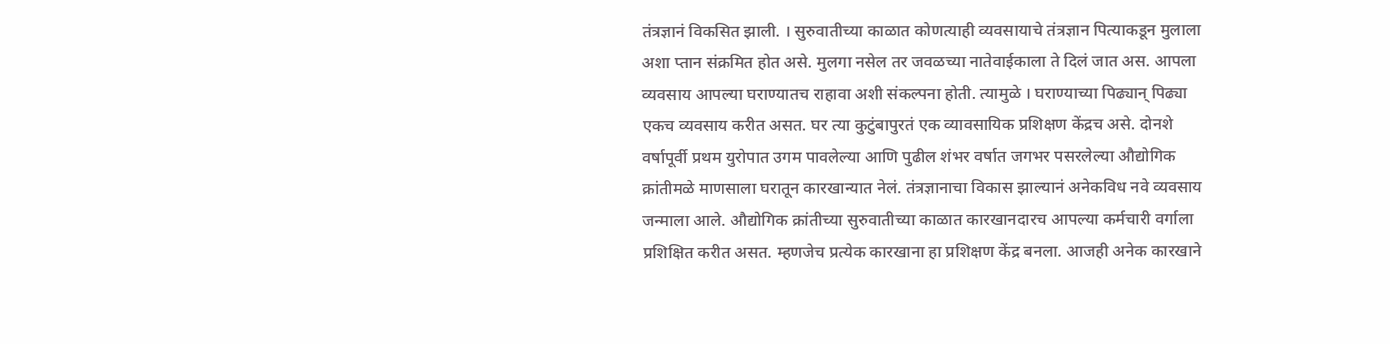तंत्रज्ञानं विकसित झाली. । सुरुवातीच्या काळात कोणत्याही व्यवसायाचे तंत्रज्ञान पित्याकडून मुलाला अशा प्तान संक्रमित होत असे. मुलगा नसेल तर जवळच्या नातेवाईकाला ते दिलं जात अस. आपला व्यवसाय आपल्या घराण्यातच राहावा अशी संकल्पना होती. त्यामुळे । घराण्याच्या पिढ्यान् पिढ्या एकच व्यवसाय करीत असत. घर त्या कुटुंबापुरतं एक व्यावसायिक प्रशिक्षण केंद्रच असे. दोनशे वर्षापूर्वी प्रथम युरोपात उगम पावलेल्या आणि पुढील शंभर वर्षात जगभर पसरलेल्या औद्योगिक क्रांतीमळे माणसाला घरातून कारखान्यात नेलं. तंत्रज्ञानाचा विकास झाल्यानं अनेकविध नवे व्यवसाय जन्माला आले. औद्योगिक क्रांतीच्या सुरुवातीच्या काळात कारखानदारच आपल्या कर्मचारी वर्गाला प्रशिक्षित करीत असत. म्हणजेच प्रत्येक कारखाना हा प्रशिक्षण केंद्र बनला. आजही अनेक कारखाने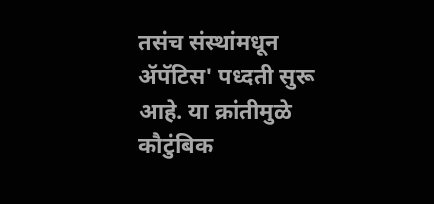तसंच संस्थांमधून ॲपॅटिस' पध्दती सुरू आहे. या क्रांतीमुळे कौटुंबिक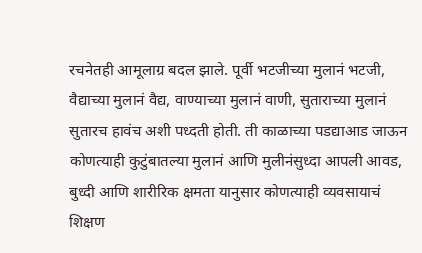रचनेतही आमूलाग्र बदल झाले. पूर्वी भटजीच्या मुलानं भटजी, वैद्याच्या मुलानं वैद्य, वाण्याच्या मुलानं वाणी, सुताराच्या मुलानं सुतारच हावंच अशी पध्दती होती. ती काळाच्या पडद्याआड जाऊन कोणत्याही कुटुंबातल्या मुलानं आणि मुलीनंसुध्दा आपली आवड, बुध्दी आणि शारीरिक क्षमता यानुसार कोणत्याही व्यवसायाचं शिक्षण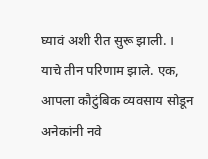घ्यावं अशी रीत सुरू झाली. । याचे तीन परिणाम झाले. एक, आपला कौटुंबिक व्यवसाय सोडून अनेकांनी नवे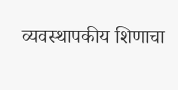व्यवस्थापकीय शिणाचा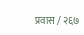प्रवास / २६७